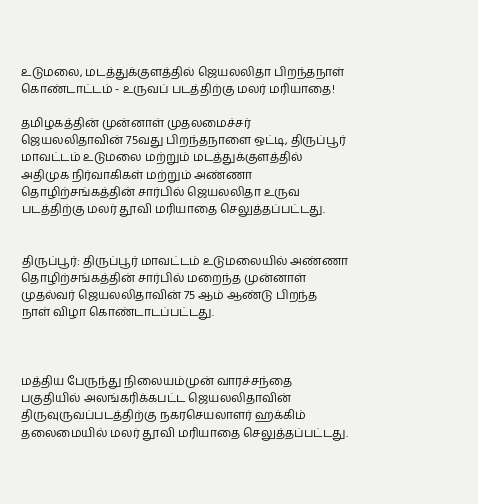உடுமலை, மடத்துக்குளத்தில் ஜெயலலிதா பிறந்தநாள் கொண்டாட்டம் - உருவப் படத்திற்கு மலர் மரியாதை!

தமிழகத்தின் முன்னாள் முதலமைச்சர் ஜெயலலிதாவின் 75வது பிறந்தநாளை ஒட்டி, திருப்பூர் மாவட்டம் உடுமலை மற்றும் மடத்துக்குளத்தில் அதிமுக நிர்வாகிகள் மற்றும் அண்ணா தொழிற்சங்கத்தின் சார்பில் ஜெயலலிதா உருவ படத்திற்கு மலர் தூவி மரியாதை செலுத்தப்பட்டது.


திருப்பூர்: திருப்பூர் மாவட்டம் உடுமலையில் அண்ணா தொழிற்சங்கத்தின் சார்பில் மறைந்த முன்னாள் முதல்வர் ஜெயலலிதாவின் 75 ஆம் ஆண்டு பிறந்த நாள் விழா கொண்டாடப்பட்டது.



மத்திய பேருந்து நிலையம்முன் வாரச்சந்தை பகுதியில் அலங்கரிக்கபட்ட ஜெயலலிதாவின் திருவுருவப்படத்திற்கு நகரசெயலாளர் ஹக்கிம் தலைமையில் மலர் தூவி மரியாதை செலுத்தப்பட்டது.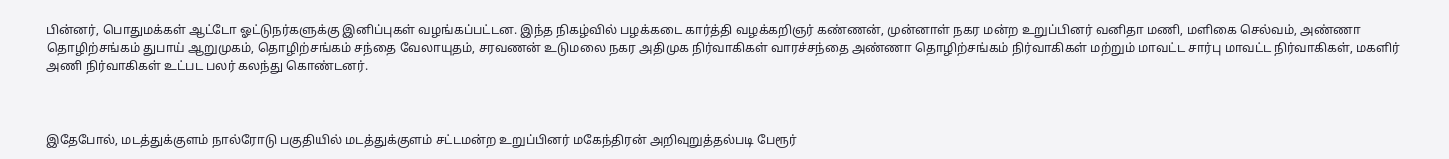பின்னர், பொதுமக்கள் ஆட்டோ ஓட்டுநர்களுக்கு இனிப்புகள் வழங்கப்பட்டன. இந்த நிகழ்வில் பழக்கடை கார்த்தி வழக்கறிஞர் கண்ணன், முன்னாள் நகர மன்ற உறுப்பினர் வனிதா மணி, மளிகை செல்வம், அண்ணா தொழிற்சங்கம் துபாய் ஆறுமுகம், தொழிற்சங்கம் சந்தை வேலாயுதம், சரவணன் உடுமலை நகர அதிமுக நிர்வாகிகள் வாரச்சந்தை அண்ணா தொழிற்சங்கம் நிர்வாகிகள் மற்றும் மாவட்ட சார்பு மாவட்ட நிர்வாகிகள், மகளிர் அணி நிர்வாகிகள் உட்பட பலர் கலந்து கொண்டனர்.



இதேபோல், மடத்துக்குளம் நால்ரோடு பகுதியில் மடத்துக்குளம் சட்டமன்ற உறுப்பினர் மகேந்திரன் அறிவுறுத்தல்படி பேரூர்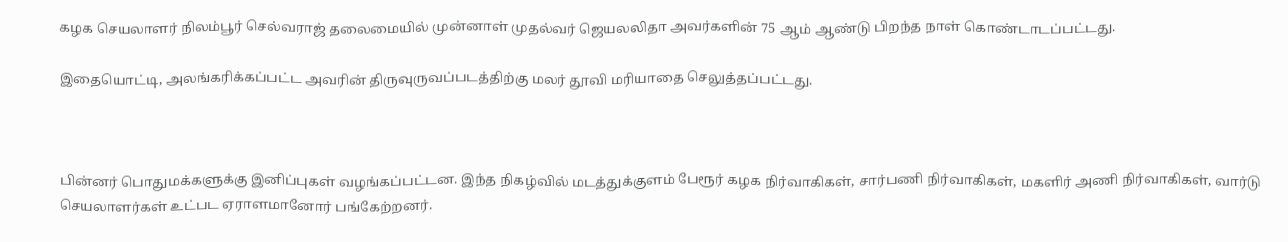கழக செயலாளர் நிலம்பூர் செல்வராஜ் தலைமையில் முன்னாள் முதல்வர் ஜெயலலிதா அவர்களின் 75 ஆம் ஆண்டு பிறந்த நாள் கொண்டாடப்பட்டது.

இதையொட்டி, அலங்கரிக்கப்பட்ட அவரின் திருவுருவப்படத்திற்கு மலர் தூவி மரியாதை செலுத்தப்பட்டது.



பின்னர் பொதுமக்களுக்கு இனிப்புகள் வழங்கப்பட்டன. இந்த நிகழ்வில் மடத்துக்குளம் பேரூர் கழக நிர்வாகிகள், சார்பணி நிர்வாகிகள், மகளிர் அணி நிர்வாகிகள், வார்டு செயலாளர்கள் உட்பட ஏராளமானோர் பங்கேற்றனர்.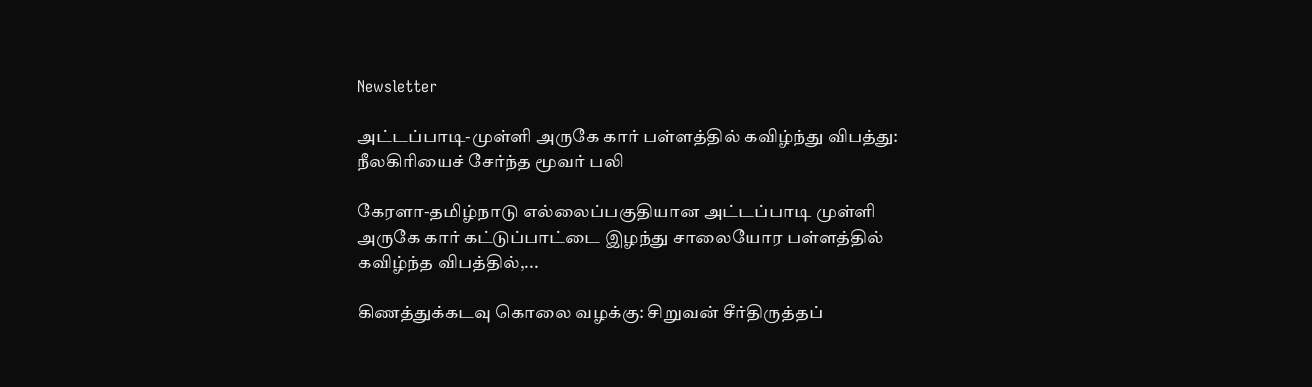Newsletter

அட்டப்பாடி-முள்ளி அருகே கார் பள்ளத்தில் கவிழ்ந்து விபத்து: நீலகிரியைச் சேர்ந்த மூவர் பலி

கேரளா-தமிழ்நாடு எல்லைப்பகுதியான அட்டப்பாடி முள்ளி அருகே கார் கட்டுப்பாட்டை இழந்து சாலையோர பள்ளத்தில் கவிழ்ந்த விபத்தில்,...

கிணத்துக்கடவு கொலை வழக்கு: சிறுவன் சீர்திருத்தப்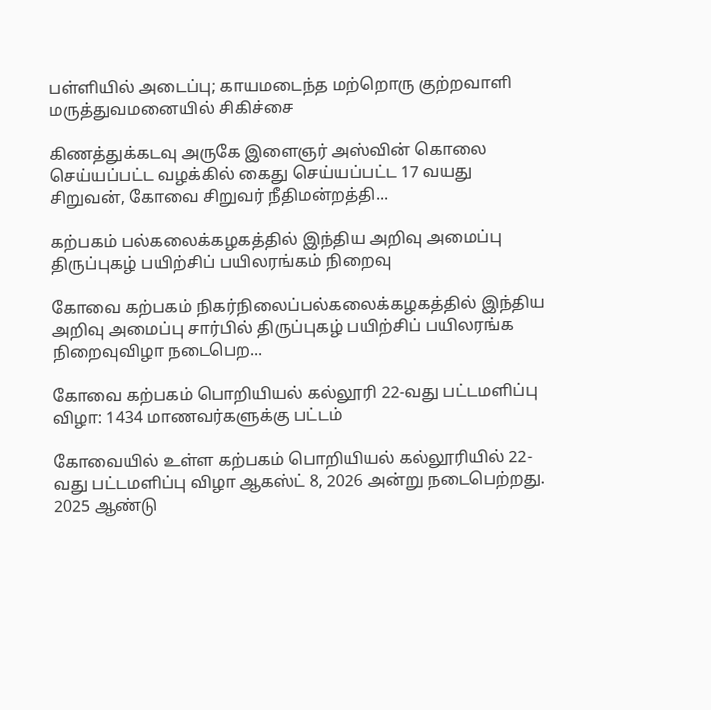பள்ளியில் அடைப்பு; காயமடைந்த மற்றொரு குற்றவாளி மருத்துவமனையில் சிகிச்சை

கிணத்துக்கடவு அருகே இளைஞர் அஸ்வின் கொலை செய்யப்பட்ட வழக்கில் கைது செய்யப்பட்ட 17 வயது சிறுவன், கோவை சிறுவர் நீதிமன்றத்தி...

கற்பகம் பல்கலைக்கழகத்தில் இந்திய அறிவு அமைப்பு திருப்புகழ் பயிற்சிப் பயிலரங்கம் நிறைவு

கோவை கற்பகம் நிகர்நிலைப்பல்கலைக்கழகத்தில் இந்திய அறிவு அமைப்பு சார்பில் திருப்புகழ் பயிற்சிப் பயிலரங்க நிறைவுவிழா நடைபெற...

கோவை கற்பகம் பொறியியல் கல்லூரி 22-வது பட்டமளிப்பு விழா: 1434 மாணவர்களுக்கு பட்டம்

கோவையில் உள்ள கற்பகம் பொறியியல் கல்லூரியில் 22-வது பட்டமளிப்பு விழா ஆகஸ்ட் 8, 2026 அன்று நடைபெற்றது. 2025 ஆண்டு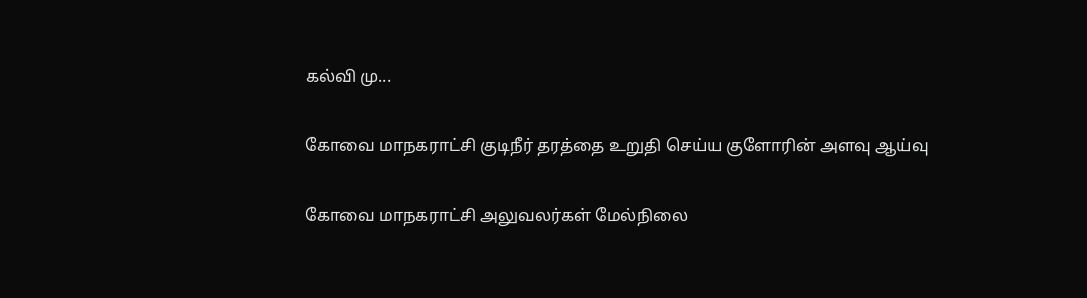கல்வி மு...

கோவை மாநகராட்சி குடிநீர் தரத்தை உறுதி செய்ய குளோரின் அளவு ஆய்வு

கோவை மாநகராட்சி அலுவலர்கள் மேல்நிலை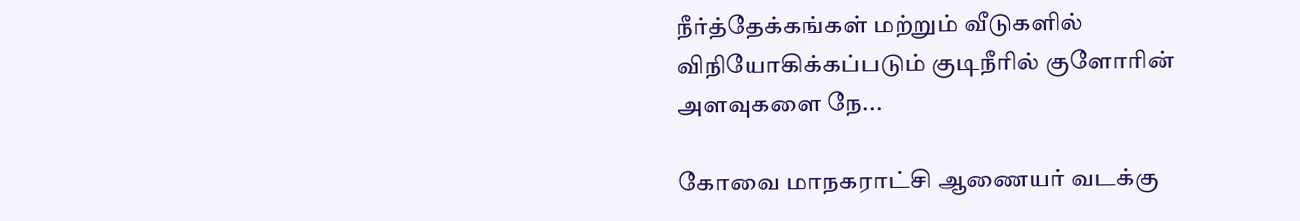நீர்த்தேக்கங்கள் மற்றும் வீடுகளில் விநியோகிக்கப்படும் குடிநீரில் குளோரின் அளவுகளை நே...

கோவை மாநகராட்சி ஆணையர் வடக்கு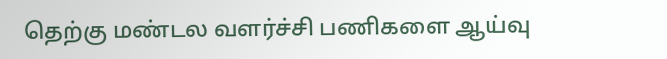தெற்கு மண்டல வளர்ச்சி பணிகளை ஆய்வு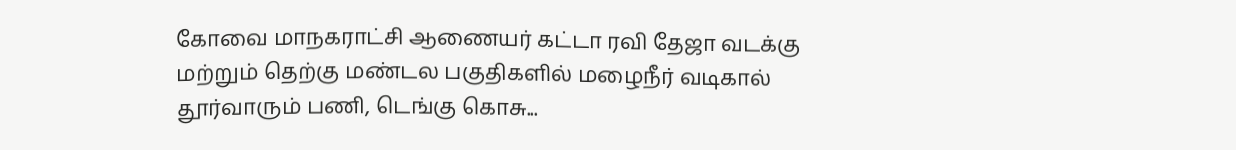கோவை மாநகராட்சி ஆணையர் கட்டா ரவி தேஜா வடக்கு மற்றும் தெற்கு மண்டல பகுதிகளில் மழைநீர் வடிகால் தூர்வாரும் பணி, டெங்கு கொசு...